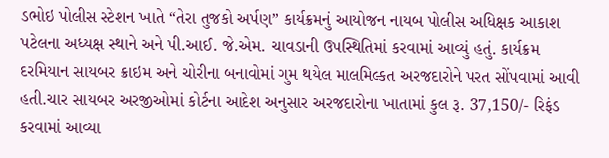ડભોઇ પોલીસ સ્ટેશન ખાતે “તેરા તુજકો અર્પણ” કાર્યક્રમનું આયોજન નાયબ પોલીસ અધિક્ષક આકાશ પટેલના અધ્યક્ષ સ્થાને અને પી.આઈ. જે.એમ. ચાવડાની ઉપસ્થિતિમાં કરવામાં આવ્યું હતું. કાર્યક્રમ દરમિયાન સાયબર ક્રાઇમ અને ચોરીના બનાવોમાં ગુમ થયેલ માલમિલ્કત અરજદારોને પરત સોંપવામાં આવી હતી.ચાર સાયબર અરજીઓમાં કોર્ટના આદેશ અનુસાર અરજદારોના ખાતામાં કુલ રૂ. 37,150/- રિફંડ કરવામાં આવ્યા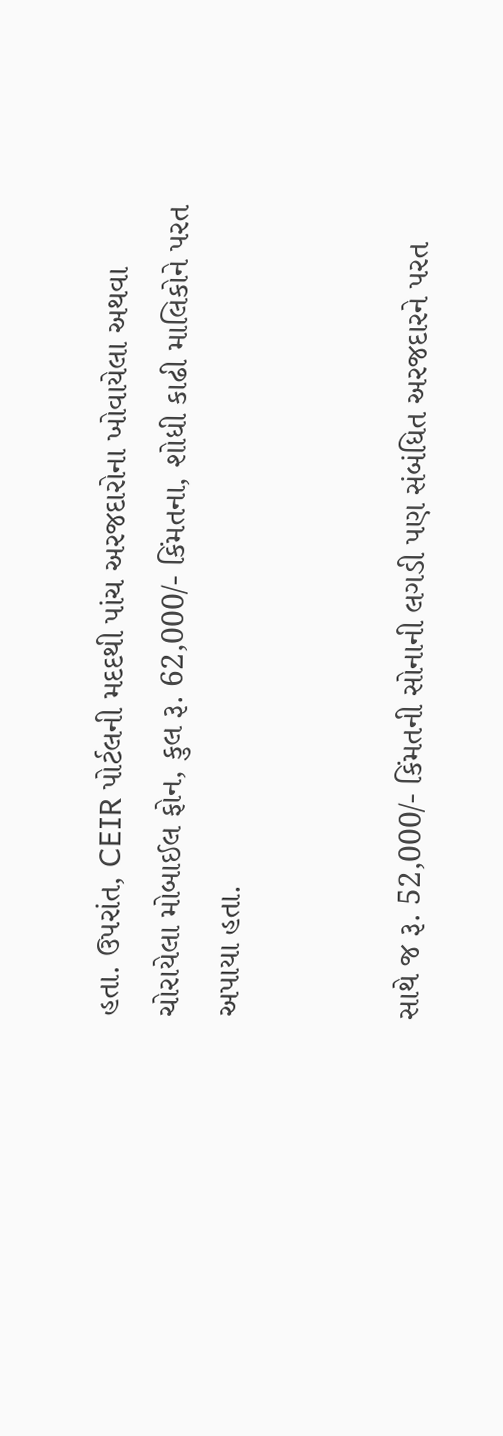હતા. ઉપરાંત, CEIR પોર્ટલની મદદથી પાંચ અરજદારોના ખોવાયેલા અથવા ચોરાયેલા મોબાઈલ ફોન, કુલ રૂ. 62,000/- કિંમતના, શોધી કાઢી માલિકોને પરત અપાયા હતા.


સાથે જ રૂ. 52,000/- કિંમતની સોનાની લગડી પણ સંબંધિત અરજદારને પરત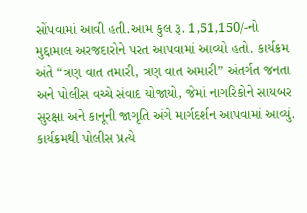સોંપવામાં આવી હતી.આમ કુલ રૂ. 1,51,150/-નો મુદ્દામાલ અરજદારોને પરત આપવામાં આવ્યો હતો. કાર્યક્રમ અંતે “ત્રણ વાત તમારી, ત્રણ વાત અમારી” અંતર્ગત જનતા અને પોલીસ વચ્ચે સંવાદ યોજાયો, જેમાં નાગરિકોને સાયબર સુરક્ષા અને કાનૂની જાગૃતિ અંગે માર્ગદર્શન આપવામાં આવ્યું. કાર્યક્રમથી પોલીસ પ્રત્યે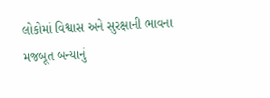લોકોમાં વિશ્વાસ અને સુરક્ષાની ભાવના મજબૂત બન્યાનું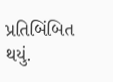પ્રતિબિંબિત થયું.